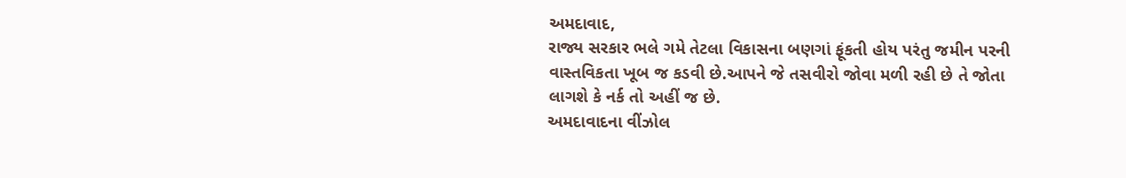અમદાવાદ,
રાજ્ય સરકાર ભલે ગમે તેટલા વિકાસના બણગાં ફૂંકતી હોય પરંતુ જમીન પરની વાસ્તવિકતા ખૂબ જ કડવી છે.આપને જે તસવીરો જોવા મળી રહી છે તે જોતા લાગશે કે નર્ક તો અહીં જ છે.
અમદાવાદના વીંઝોલ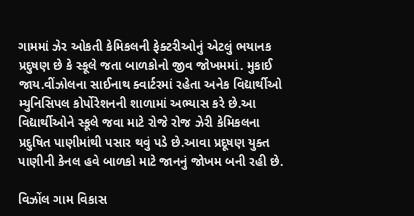ગામમાં ઝેર ઓકતી કેમિકલની ફેક્ટરીઓનું એટલું ભયાનક પ્રદુષણ છે કે સ્કૂલે જતા બાળકોનો જીવ જોખમમાં. મુકાઈ જાય.વીંઝોલના સાઈનાથ ક્વાર્ટરમાં રહેતા અનેક વિદ્યાર્થીઓ મ્યુનિસિપલ કોર્પોરેશનની શાળામાં અભ્યાસ કરે છે.આ વિદ્યાર્થીઓને સ્કૂલે જવા માટે રોજે રોજ ઝેરી કેમિકલના પ્રદુષિત પાણીમાંથી પસાર થવું પડે છે.આવા પ્રદૂષણ યુક્ત પાણીની કેનલ હવે બાળકો માટે જાનનું જોખમ બની રહી છે.

વિઝોંલ ગામ વિકાસ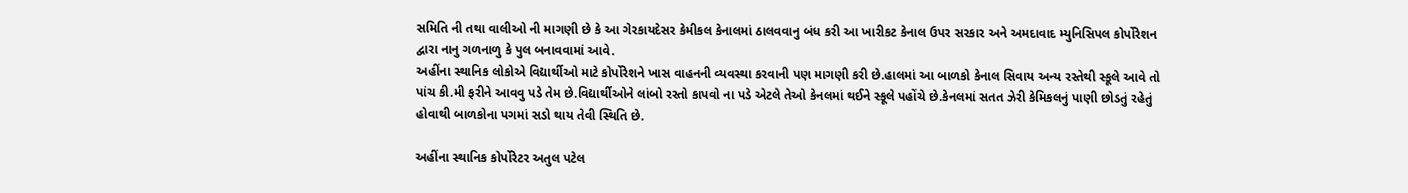સમિતિ ની તથા વાલીઓ ની માગણી છે કે આ ગેરકાયદેસર કેમીકલ કેનાલમાં ઠાલવવાનુ બંધ કરી આ ખારીકટ કેનાલ ઉપર સરકાર અને અમદાવાદ મ્યુનિસિપલ કોર્પોરેશન દ્વારા નાનુ ગળનાળુ કે પુલ બનાવવામાં આવે.
અહીંના સ્થાનિક લોકોએ વિદ્યાર્થીઓ માટે કોર્પોરેશને ખાસ વાહનની વ્યવસ્થા કરવાની પણ માગણી કરી છે.હાલમાં આ બાળકો કેનાલ સિવાય અન્ય રસ્તેથી સ્કૂલે આવે તો પાંચ કી.મી ફરીને આવવુ પડે તેમ છે.વિદ્યાર્થીઓને લાંબો રસ્તો કાપવો ના પડે એટલે તેઓ કેનલમાં થઈને સ્કૂલે પહોંચે છે.કેનલમાં સતત ઝેરી કેમિકલનું પાણી છોડતું રહેતું હોવાથી બાળકોના પગમાં સડો થાય તેવી સ્થિતિ છે.

અહીંના સ્થાનિક કોર્પોરેટર અતુલ પટેલ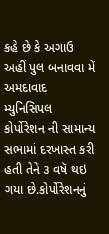કહે છે કે અગાઉ અહીં પુલ બનાવવા મેં અમદાવાદ મ્યુનિસિપલ કોર્પોરેશન ની સામાન્ય સભામાં દરખાસ્ત કરી હતી તેને ૩ વષૅ થઇ ગયા છે.કોર્પોરેશનનું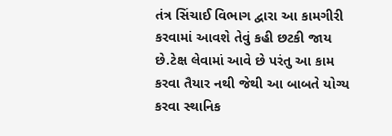તંત્ર સિંચાઈ વિભાગ દ્વારા આ કામગીરી કરવામાં આવશે તેવું કહી છટકી જાય છે.ટેક્ષ લેવામાં આવે છે પરંતુ આ કામ કરવા તૈયાર નથી જેથી આ બાબતે યોગ્ય કરવા સ્થાનિક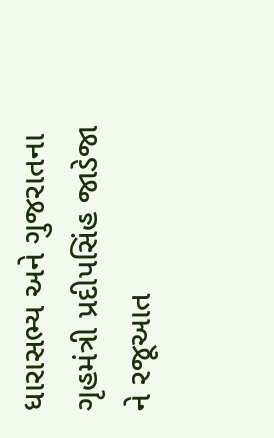ધારાસભ્ય અને ગુજરાતના ગૃહમંત્રી પ્રદીપસિંહ જાડેજા ને રજૂઆત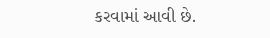કરવામાં આવી છે.